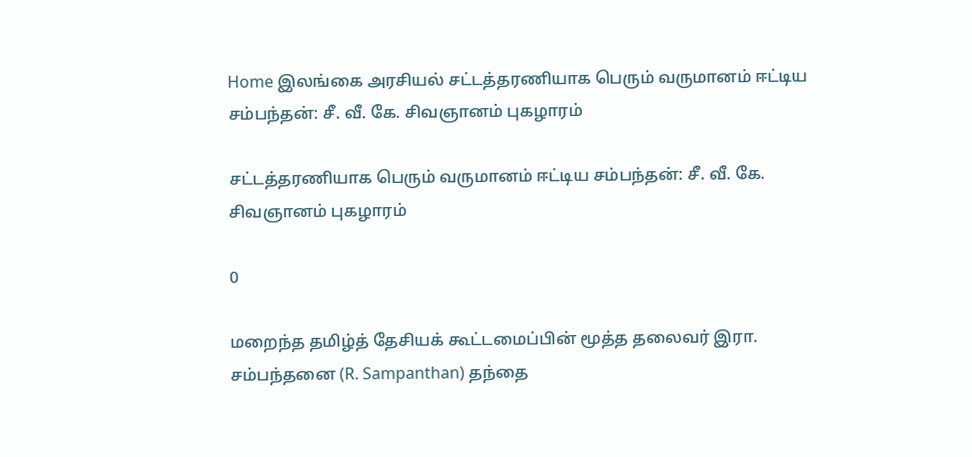Home இலங்கை அரசியல் சட்டத்தரணியாக பெரும் வருமானம் ஈட்டிய சம்பந்தன்: சீ. வீ. கே. சிவஞானம் புகழாரம்

சட்டத்தரணியாக பெரும் வருமானம் ஈட்டிய சம்பந்தன்: சீ. வீ. கே. சிவஞானம் புகழாரம்

0

மறைந்த தமிழ்த் தேசியக் கூட்டமைப்பின் மூத்த தலைவர் இரா. சம்பந்தனை (R. Sampanthan) தந்தை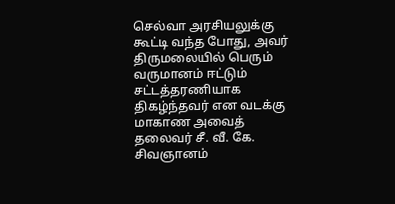செல்வா அரசியலுக்கு கூட்டி வந்த போது, அவர் திருமலையில் பெரும் வருமானம் ஈட்டும் சட்டத்தரணியாக திகழ்ந்தவர் என வடக்கு மாகாண அவைத் தலைவர் சீ. வீ. கே. சிவஞானம்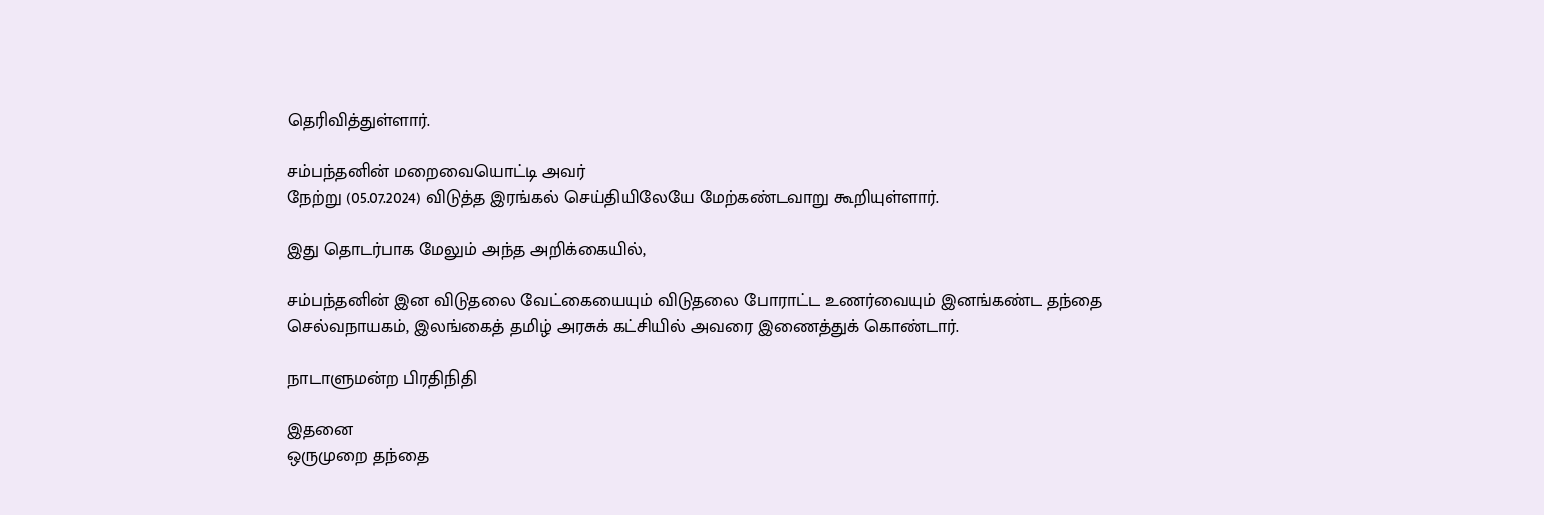தெரிவித்துள்ளார்.

சம்பந்தனின் மறைவையொட்டி அவர்
நேற்று (05.07.2024) விடுத்த இரங்கல் செய்தியிலேயே மேற்கண்டவாறு கூறியுள்ளார்.

இது தொடர்பாக மேலும் அந்த அறிக்கையில்,

சம்பந்தனின் இன விடுதலை வேட்கையையும் விடுதலை போராட்ட உணர்வையும் இனங்கண்ட தந்தை
செல்வநாயகம், இலங்கைத் தமிழ் அரசுக் கட்சியில் அவரை இணைத்துக் கொண்டார்.

நாடாளுமன்ற பிரதிநிதி

இதனை
ஒருமுறை தந்தை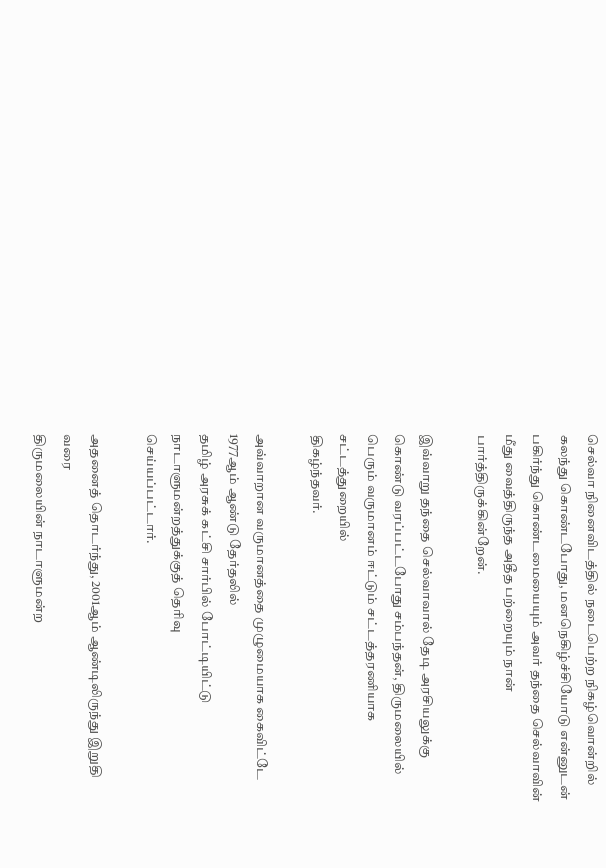செல்வா நினைவிடத்தில் நடைபெற்ற நிகழ்வொன்றில் கலந்து கொண்டபோது, மனநெகிழ்ச்சியோடு என்னுடன் பகிர்ந்து கொண்டமையையும் அவர் தந்தை செல்வாவின்
மீது வைத்திருந்த அதீத பற்றையும் நான் பார்த்திருக்கின்றேன்.

இவ்வாறு தந்தை செல்வாவால் தேடி அரசியலுக்கு கொண்டு வரப்பட்டபோது சம்பந்தன், திருமலையில் பெரும் வருமானம் ஈட்டும் சட்டத்தரணியாக சட்டத்துறையில்
திகழ்ந்தவர்.

அவ்வாறான வருமானத்தை முழுமையாக கைவிட்டே 1977ஆம் ஆண்டு தேர்தலில்
தமிழ் அரசுக் கட்சி சார்பில் போட்டியிட்டு நாடாளுமன்றத்துக்குத் தெரிவு
செய்யப்பட்டார்.

அதனைத் தொடர்ந்து, 2001ஆம் ஆண்டிலிருந்து இறுதி வரை
திருமலையின் நாடாளுமன்ற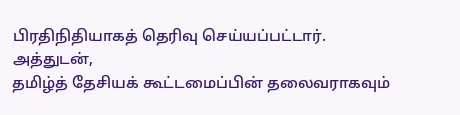பிரதிநிதியாகத் தெரிவு செய்யப்பட்டார். அத்துடன்,
தமிழ்த் தேசியக் கூட்டமைப்பின் தலைவராகவும்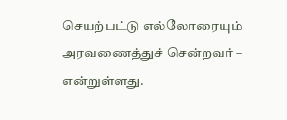செயற்பட்டு எல்லோரையும்
அரவணைத்துச் சென்றவர் – என்றுள்ளது.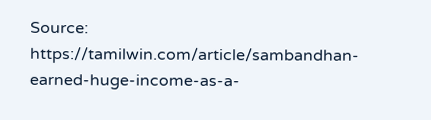Source: https://tamilwin.com/article/sambandhan-earned-huge-income-as-a-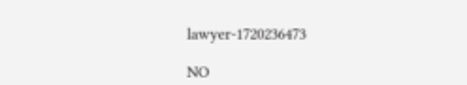lawyer-1720236473

NO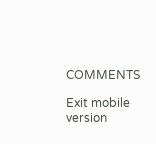COMMENTS

Exit mobile version